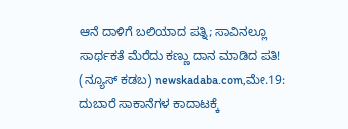ಆನೆ ದಾಳಿಗೆ ಬಲಿಯಾದ ಪತ್ನಿ; ಸಾವಿನಲ್ಲೂ ಸಾರ್ಥಕತೆ ಮೆರೆದು ಕಣ್ಣು ದಾನ ಮಾಡಿದ ಪತಿ!
(ನ್ಯೂಸ್ ಕಡಬ) newskadaba.com,ಮೇ.19: ದುಬಾರೆ ಸಾಕಾನೆಗಳ ಕಾದಾಟಕ್ಕೆ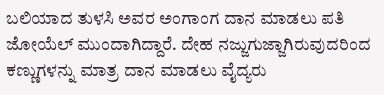ಬಲಿಯಾದ ತುಳಸಿ ಅವರ ಅಂಗಾಂಗ ದಾನ ಮಾಡಲು ಪತಿ ಜೋಯೆಲ್ ಮುಂದಾಗಿದ್ದಾರೆ. ದೇಹ ನಜ್ಜುಗುಜ್ಜಾಗಿರುವುದರಿಂದ ಕಣ್ಣುಗಳನ್ನು ಮಾತ್ರ ದಾನ ಮಾಡಲು ವೈದ್ಯರು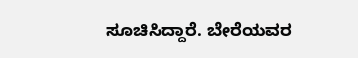ಸೂಚಿಸಿದ್ದಾರೆ. ಬೇರೆಯವರ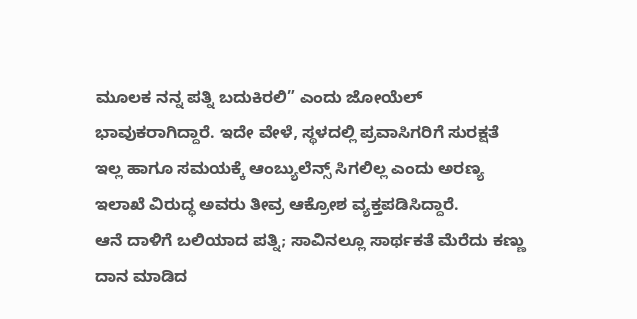ಮೂಲಕ ನನ್ನ ಪತ್ನಿ ಬದುಕಿರಲಿ” ಎಂದು ಜೋಯೆಲ್ ಭಾವುಕರಾಗಿದ್ದಾರೆ. ಇದೇ ವೇಳೆ, ಸ್ಥಳದಲ್ಲಿ ಪ್ರವಾಸಿಗರಿಗೆ ಸುರಕ್ಷತೆ ಇಲ್ಲ ಹಾಗೂ ಸಮಯಕ್ಕೆ ಆಂಬ್ಯುಲೆನ್ಸ್ ಸಿಗಲಿಲ್ಲ ಎಂದು ಅರಣ್ಯ ಇಲಾಖೆ ವಿರುದ್ಧ ಅವರು ತೀವ್ರ ಆಕ್ರೋಶ ವ್ಯಕ್ತಪಡಿಸಿದ್ದಾರೆ.
ಆನೆ ದಾಳಿಗೆ ಬಲಿಯಾದ ಪತ್ನಿ; ಸಾವಿನಲ್ಲೂ ಸಾರ್ಥಕತೆ ಮೆರೆದು ಕಣ್ಣು ದಾನ ಮಾಡಿದ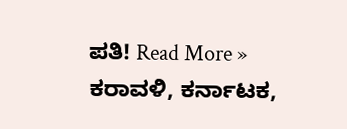ಪತಿ! Read More »
ಕರಾವಳಿ, ಕರ್ನಾಟಕ,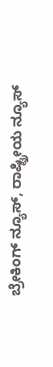ಬ್ರೇಕಿಂಗ್ ನ್ಯೂಸ್, ರಾಷ್ಟ್ರೀಯ ನ್ಯೂಸ್